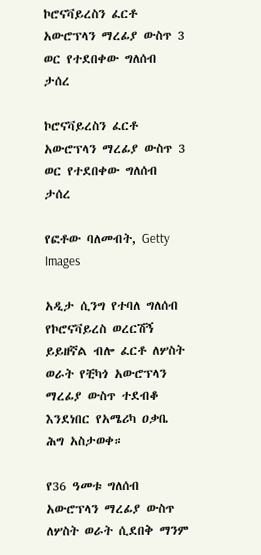ኮሮናቫይረስን ፈርቶ አውሮፕላን ማረፊያ ውስጥ 3 ወር የተደበቀው ግለሰብ ታሰረ

ኮሮናቫይረስን ፈርቶ አውሮፕላን ማረፊያ ውስጥ 3 ወር የተደበቀው ግለሰብ ታሰረ

የፎቶው ባለመብት, Getty Images

አዲታ ሲንግ የተባለ ግለሰብ የኮሮናቫይረስ ወረርሽኝ ይይዘኛል ብሎ ፈርቶ ለሦስት ወራት የቺካጎ አውሮፕላን ማረፊያ ውስጥ ተደብቆ እንደነበር የአሜሪካ ዐቃቤ ሕግ አስታወቀ።

የ36 ዓመቱ ግለሰብ አውሮፕላን ማረፊያ ውስጥ ለሦስት ወራት ሲደበቅ ማንም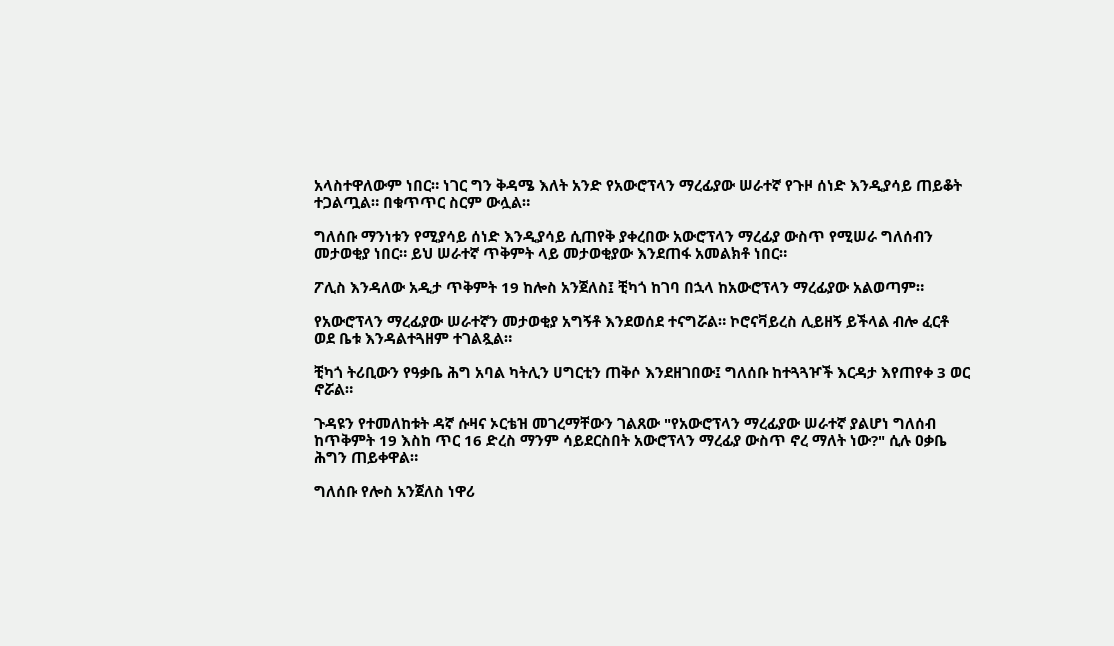አላስተዋለውም ነበር። ነገር ግን ቅዳሜ እለት አንድ የአውሮፕላን ማረፊያው ሠራተኛ የጉዞ ሰነድ እንዲያሳይ ጠይቆት ተጋልጧል። በቁጥጥር ስርም ውሏል።

ግለሰቡ ማንነቱን የሚያሳይ ሰነድ እንዲያሳይ ሲጠየቅ ያቀረበው አውሮፕላን ማረፊያ ውስጥ የሚሠራ ግለሰብን መታወቂያ ነበር። ይህ ሠራተኛ ጥቅምት ላይ መታወቂያው እንደጠፋ አመልክቶ ነበር።

ፖሊስ እንዳለው አዲታ ጥቅምት 19 ከሎስ አንጀለስ፤ ቺካጎ ከገባ በኋላ ከአውሮፕላን ማረፊያው አልወጣም።

የአውሮፕላን ማረፊያው ሠራተኛን መታወቂያ አግኝቶ እንደወሰደ ተናግሯል። ኮሮናቫይረስ ሊይዘኝ ይችላል ብሎ ፈርቶ ወደ ቤቱ እንዳልተጓዘም ተገልጿል።

ቺካጎ ትሪቢውን የዓቃቤ ሕግ አባል ካትሊን ሀግርቲን ጠቅሶ እንደዘገበው፤ ግለሰቡ ከተጓጓዦች እርዳታ እየጠየቀ 3 ወር ኖሯል።

ጉዳዩን የተመለከቱት ዳኛ ሱዛና ኦርቴዝ መገረማቸውን ገልጸው "የአውሮፕላን ማረፊያው ሠራተኛ ያልሆነ ግለሰብ ከጥቅምት 19 እስከ ጥር 16 ድረስ ማንም ሳይደርስበት አውሮፕላን ማረፊያ ውስጥ ኖረ ማለት ነው?" ሲሉ ዐቃቤ ሕግን ጠይቀዋል።

ግለሰቡ የሎስ አንጀለስ ነዋሪ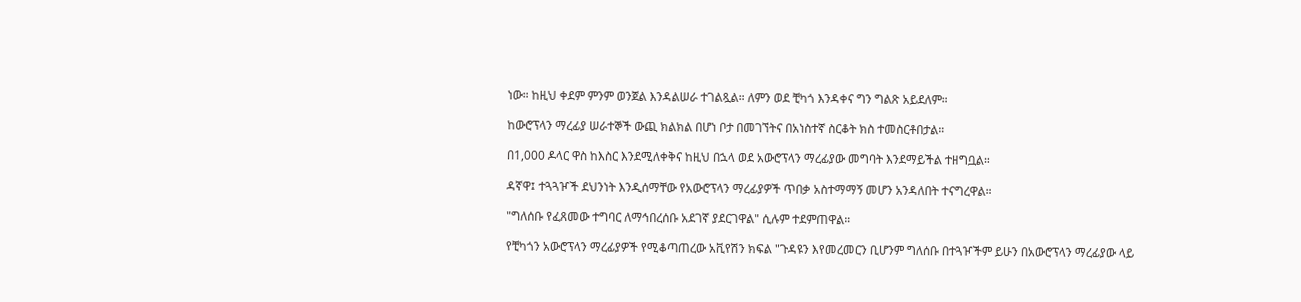ነው። ከዚህ ቀደም ምንም ወንጀል እንዳልሠራ ተገልጿል። ለምን ወደ ቺካጎ እንዳቀና ግን ግልጽ አይደለም።

ከውሮፕላን ማረፊያ ሠራተኞች ውጪ ክልክል በሆነ ቦታ በመገኘትና በአነስተኛ ስርቆት ክስ ተመስርቶበታል።

በ1,000 ዶላር ዋስ ከእስር እንደሚለቀቅና ከዚህ በኋላ ወደ አውሮፕላን ማረፊያው መግባት እንደማይችል ተዘግቧል።

ዳኛዋ፤ ተጓጓዦች ደህንነት እንዲሰማቸው የአውሮፕላን ማረፊያዎች ጥበቃ አስተማማኝ መሆን አንዳለበት ተናግረዋል።

"ግለሰቡ የፈጸመው ተግባር ለማኅበረሰቡ አደገኛ ያደርገዋል" ሲሉም ተደምጠዋል።

የቺካጎን አውሮፕላን ማረፊያዎች የሚቆጣጠረው አቪየሽን ክፍል "ጉዳዩን እየመረመርን ቢሆንም ግለሰቡ በተጓዦችም ይሁን በአውሮፕላን ማረፊያው ላይ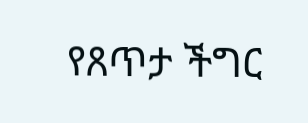የጸጥታ ችግር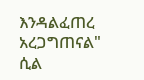እንዳልፈጠረ አረጋግጠናል" ሲል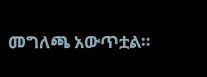መግለጫ አውጥቷል።